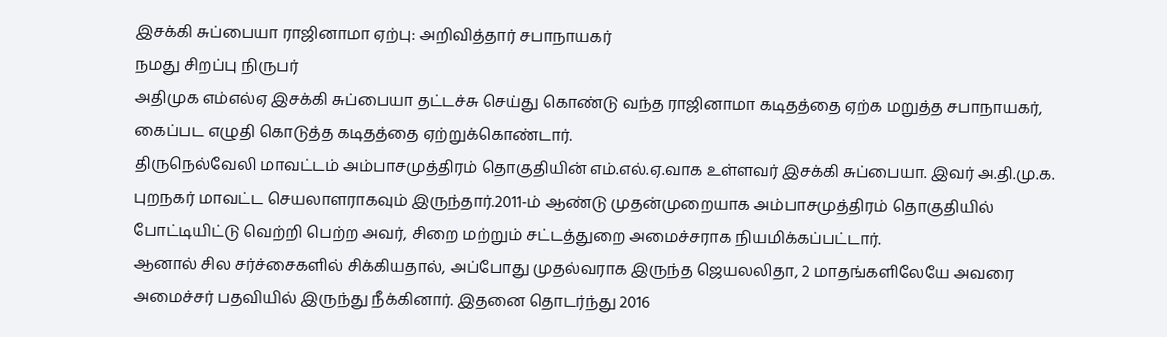இசக்கி சுப்பையா ராஜினாமா ஏற்பு: அறிவித்தார் சபாநாயகர்
நமது சிறப்பு நிருபர்
அதிமுக எம்எல்ஏ இசக்கி சுப்பையா தட்டச்சு செய்து கொண்டு வந்த ராஜினாமா கடிதத்தை ஏற்க மறுத்த சபாநாயகர், கைப்பட எழுதி கொடுத்த கடிதத்தை ஏற்றுக்கொண்டார்.
திருநெல்வேலி மாவட்டம் அம்பாசமுத்திரம் தொகுதியின் எம்.எல்.ஏ.வாக உள்ளவர் இசக்கி சுப்பையா. இவர் அ.தி.மு.க. புறநகர் மாவட்ட செயலாளராகவும் இருந்தார்.2011-ம் ஆண்டு முதன்முறையாக அம்பாசமுத்திரம் தொகுதியில் போட்டியிட்டு வெற்றி பெற்ற அவர், சிறை மற்றும் சட்டத்துறை அமைச்சராக நியமிக்கப்பட்டார்.
ஆனால் சில சர்ச்சைகளில் சிக்கியதால், அப்போது முதல்வராக இருந்த ஜெயலலிதா, 2 மாதங்களிலேயே அவரை அமைச்சர் பதவியில் இருந்து நீக்கினார். இதனை தொடர்ந்து 2016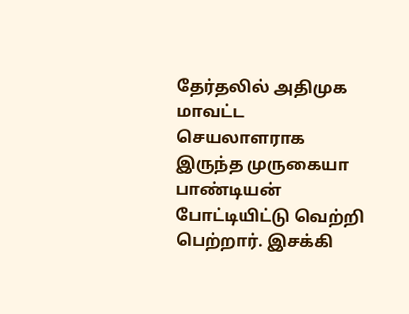தேர்தலில் அதிமுக மாவட்ட செயலாளராக இருந்த முருகையா பாண்டியன் போட்டியிட்டு வெற்றி பெற்றார். இசக்கி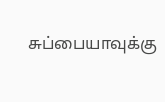சுப்பையாவுக்கு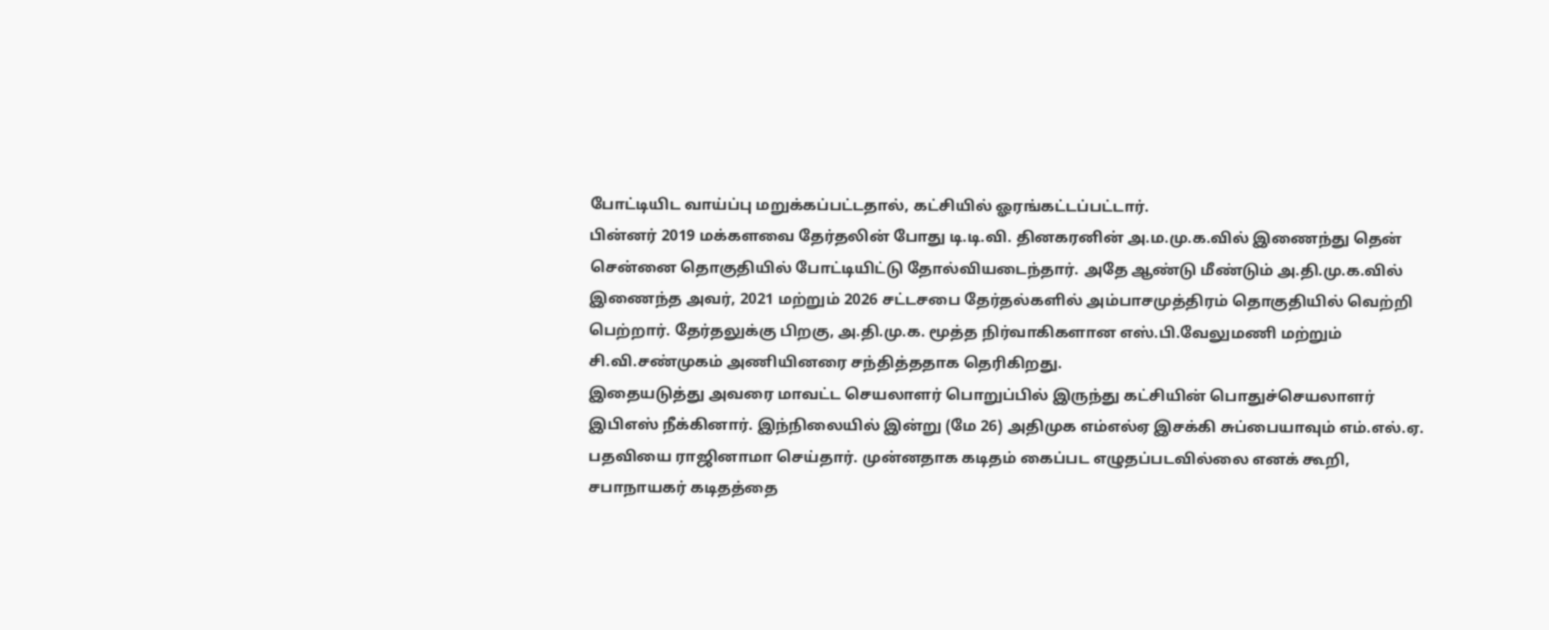போட்டியிட வாய்ப்பு மறுக்கப்பட்டதால், கட்சியில் ஓரங்கட்டப்பட்டார்.
பின்னர் 2019 மக்களவை தேர்தலின் போது டி.டி.வி. தினகரனின் அ.ம.மு.க.வில் இணைந்து தென் சென்னை தொகுதியில் போட்டியிட்டு தோல்வியடைந்தார். அதே ஆண்டு மீண்டும் அ.தி.மு.க.வில் இணைந்த அவர், 2021 மற்றும் 2026 சட்டசபை தேர்தல்களில் அம்பாசமுத்திரம் தொகுதியில் வெற்றி பெற்றார். தேர்தலுக்கு பிறகு, அ.தி.மு.க. மூத்த நிர்வாகிகளான எஸ்.பி.வேலுமணி மற்றும் சி.வி.சண்முகம் அணியினரை சந்தித்ததாக தெரிகிறது.
இதையடுத்து அவரை மாவட்ட செயலாளர் பொறுப்பில் இருந்து கட்சியின் பொதுச்செயலாளர் இபிஎஸ் நீக்கினார். இந்நிலையில் இன்று (மே 26) அதிமுக எம்எல்ஏ இசக்கி சுப்பையாவும் எம்.எல்.ஏ. பதவியை ராஜினாமா செய்தார். முன்னதாக கடிதம் கைப்பட எழுதப்படவில்லை எனக் கூறி, சபாநாயகர் கடிதத்தை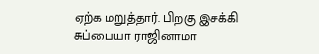ஏற்க மறுத்தார். பிறகு இசக்கி சுப்பையா ராஜினாமா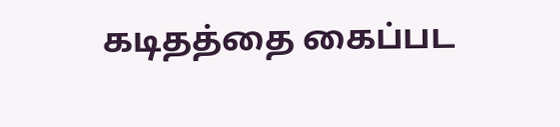கடிதத்தை கைப்பட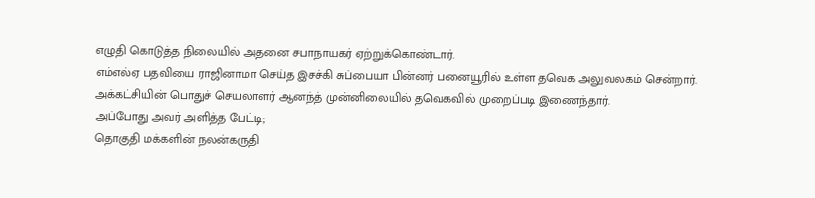எழுதி கொடுத்த நிலையில் அதனை சபாநாயகர் ஏற்றுக்கொண்டார்.
எம்எல்ஏ பதவியை ராஜினாமா செய்த இசச்கி சுப்பையா பின்னர் பனையூரில் உள்ள தவெக அலுவலகம் சென்றார். அக்கட்சியின் பொதுச் செயலாளர் ஆனந்த் முன்னிலையில் தவெகவில் முறைப்படி இணைந்தார்.
அப்போது அவர் அளித்த பேட்டி;
தொகுதி மக்களின் நலன்கருதி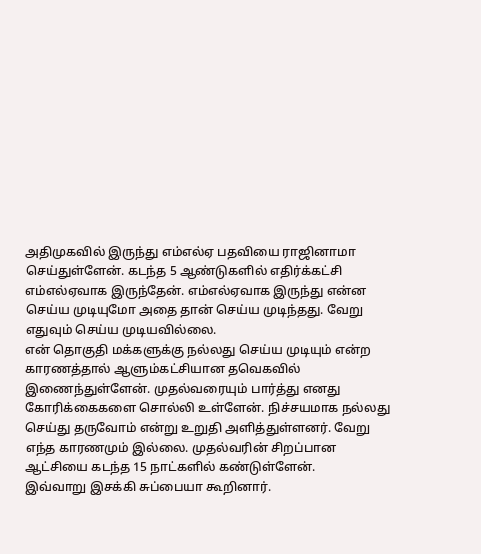அதிமுகவில் இருந்து எம்எல்ஏ பதவியை ராஜினாமா செய்துள்ளேன். கடந்த 5 ஆண்டுகளில் எதிர்க்கட்சி எம்எல்ஏவாக இருந்தேன். எம்எல்ஏவாக இருந்து என்ன செய்ய முடியுமோ அதை தான் செய்ய முடிந்தது. வேறு எதுவும் செய்ய முடியவில்லை.
என் தொகுதி மக்களுக்கு நல்லது செய்ய முடியும் என்ற காரணத்தால் ஆளும்கட்சியான தவெகவில் இணைந்துள்ளேன். முதல்வரையும் பார்த்து எனது கோரிக்கைகளை சொல்லி உள்ளேன். நிச்சயமாக நல்லது செய்து தருவோம் என்று உறுதி அளித்துள்ளனர். வேறு எந்த காரணமும் இல்லை. முதல்வரின் சிறப்பான ஆட்சியை கடந்த 15 நாட்களில் கண்டுள்ளேன்.
இவ்வாறு இசக்கி சுப்பையா கூறினார்.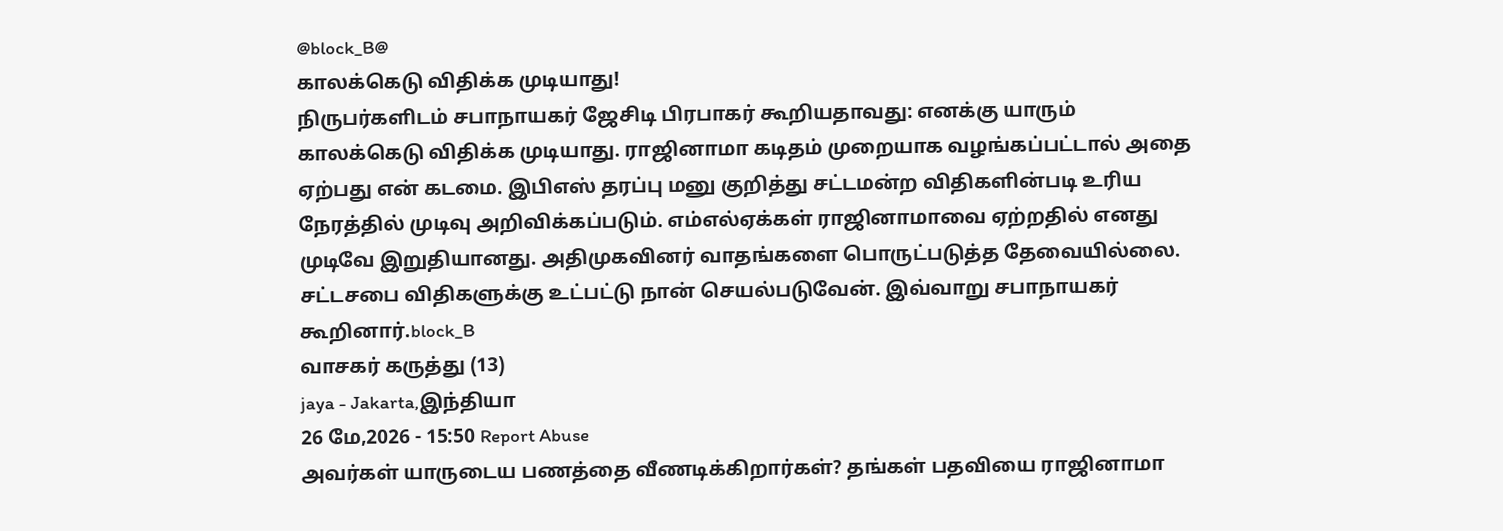@block_B@
காலக்கெடு விதிக்க முடியாது!
நிருபர்களிடம் சபாநாயகர் ஜேசிடி பிரபாகர் கூறியதாவது: எனக்கு யாரும் காலக்கெடு விதிக்க முடியாது. ராஜினாமா கடிதம் முறையாக வழங்கப்பட்டால் அதை ஏற்பது என் கடமை. இபிஎஸ் தரப்பு மனு குறித்து சட்டமன்ற விதிகளின்படி உரிய நேரத்தில் முடிவு அறிவிக்கப்படும். எம்எல்ஏக்கள் ராஜினாமாவை ஏற்றதில் எனது முடிவே இறுதியானது. அதிமுகவினர் வாதங்களை பொருட்படுத்த தேவையில்லை. சட்டசபை விதிகளுக்கு உட்பட்டு நான் செயல்படுவேன். இவ்வாறு சபாநாயகர் கூறினார்.block_B
வாசகர் கருத்து (13)
jaya - Jakarta,இந்தியா
26 மே,2026 - 15:50 Report Abuse
அவர்கள் யாருடைய பணத்தை வீணடிக்கிறார்கள்? தங்கள் பதவியை ராஜினாமா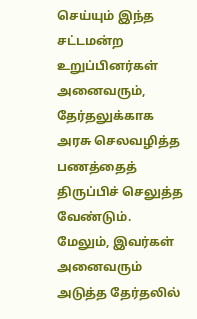செய்யும் இந்த சட்டமன்ற உறுப்பினர்கள் அனைவரும், தேர்தலுக்காக அரசு செலவழித்த பணத்தைத் திருப்பிச் செலுத்த வேண்டும்.
மேலும், இவர்கள் அனைவரும் அடுத்த தேர்தலில்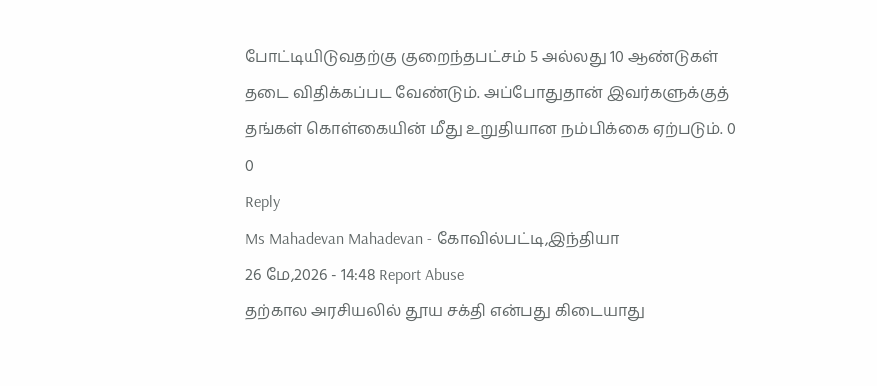போட்டியிடுவதற்கு குறைந்தபட்சம் 5 அல்லது 10 ஆண்டுகள் தடை விதிக்கப்பட வேண்டும். அப்போதுதான் இவர்களுக்குத் தங்கள் கொள்கையின் மீது உறுதியான நம்பிக்கை ஏற்படும். 0
0
Reply
Ms Mahadevan Mahadevan - கோவில்பட்டி,இந்தியா
26 மே,2026 - 14:48 Report Abuse
தற்கால அரசியலில் தூய சக்தி என்பது கிடையாது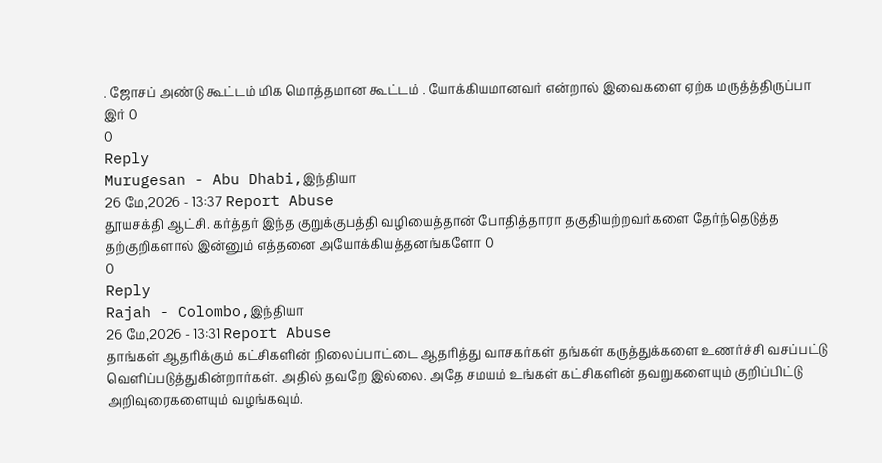. ஜோசப் அண்டு கூட்டம் மிக மொத்தமான கூட்டம் . யோக்கியமானவர் என்றால் இவைகளை ஏற்க மருத்த்திருப்பா இர் 0
0
Reply
Murugesan - Abu Dhabi,இந்தியா
26 மே,2026 - 13:37 Report Abuse
தூயசக்தி ஆட்சி. கர்த்தர் இந்த குறுக்குபத்தி வழியைத்தான் போதித்தாரா தகுதியற்றவர்களை தேர்ந்தெடுத்த தற்குறிகளால் இன்னும் எத்தனை அயோக்கியத்தனங்களோ 0
0
Reply
Rajah - Colombo,இந்தியா
26 மே,2026 - 13:31 Report Abuse
தாங்கள் ஆதரிக்கும் கட்சிகளின் நிலைப்பாட்டை ஆதரித்து வாசகர்கள் தங்கள் கருத்துக்களை உணர்ச்சி வசப்பட்டு வெளிப்படுத்துகின்றார்கள். அதில் தவறே இல்லை. அதே சமயம் உங்கள் கட்சிகளின் தவறுகளையும் குறிப்பிட்டு அறிவுரைகளையும் வழங்கவும்.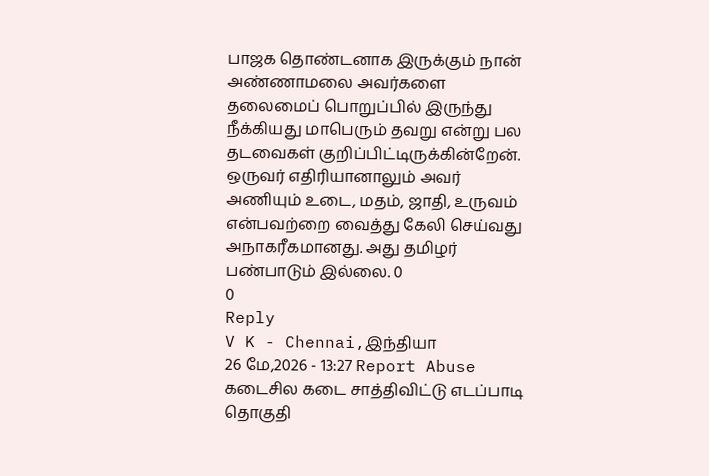பாஜக தொண்டனாக இருக்கும் நான் அண்ணாமலை அவர்களை தலைமைப் பொறுப்பில் இருந்து நீக்கியது மாபெரும் தவறு என்று பல தடவைகள் குறிப்பிட்டிருக்கின்றேன். ஒருவர் எதிரியானாலும் அவர் அணியும் உடை, மதம், ஜாதி, உருவம் என்பவற்றை வைத்து கேலி செய்வது அநாகரீகமானது. அது தமிழர் பண்பாடும் இல்லை. 0
0
Reply
V K - Chennai,இந்தியா
26 மே,2026 - 13:27 Report Abuse
கடைசில கடை சாத்திவிட்டு எடப்பாடி தொகுதி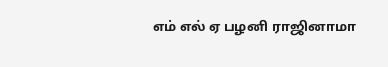எம் எல் ஏ பழனி ராஜினாமா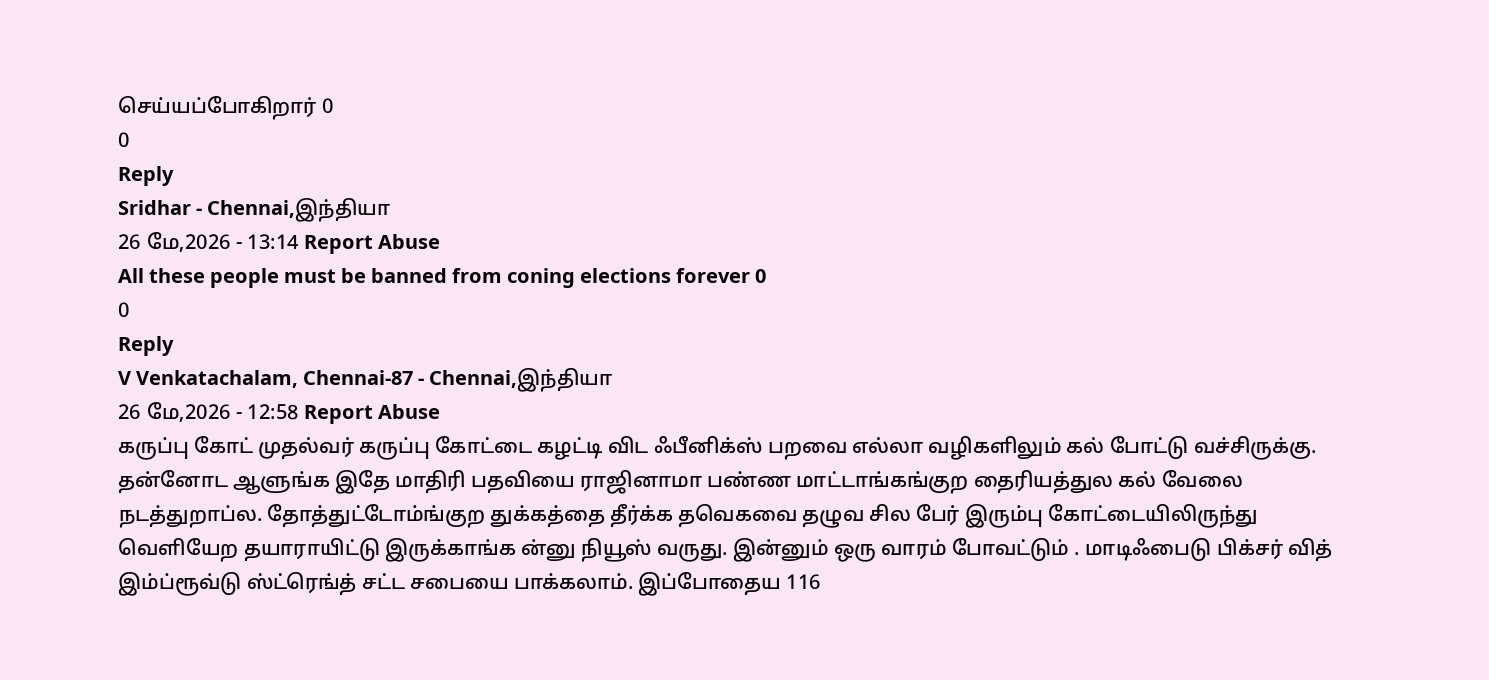செய்யப்போகிறார் 0
0
Reply
Sridhar - Chennai,இந்தியா
26 மே,2026 - 13:14 Report Abuse
All these people must be banned from coning elections forever 0
0
Reply
V Venkatachalam, Chennai-87 - Chennai,இந்தியா
26 மே,2026 - 12:58 Report Abuse
கருப்பு கோட் முதல்வர் கருப்பு கோட்டை கழட்டி விட ஃபீனிக்ஸ் பறவை எல்லா வழிகளிலும் கல் போட்டு வச்சிருக்கு. தன்னோட ஆளுங்க இதே மாதிரி பதவியை ராஜினாமா பண்ண மாட்டாங்கங்குற தைரியத்துல கல் வேலை நடத்துறாப்ல. தோத்துட்டோம்ங்குற துக்கத்தை தீர்க்க தவெகவை தழுவ சில பேர் இரும்பு கோட்டையிலிருந்து வெளியேற தயாராயிட்டு இருக்காங்க ன்னு நியூஸ் வருது. இன்னும் ஒரு வாரம் போவட்டும் . மாடிஃபைடு பிக்சர் வித் இம்ப்ரூவ்டு ஸ்ட்ரெங்த் சட்ட சபையை பாக்கலாம். இப்போதைய 116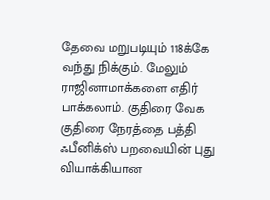தேவை மறுபடியும் 118க்கே வந்து நிக்கும். மேலும் ராஜினாமாக்களை எதிர் பாக்கலாம். குதிரை வேக குதிரை நேரத்தை பத்தி ஃபீனிக்ஸ் பறவையின் புது வியாக்கியான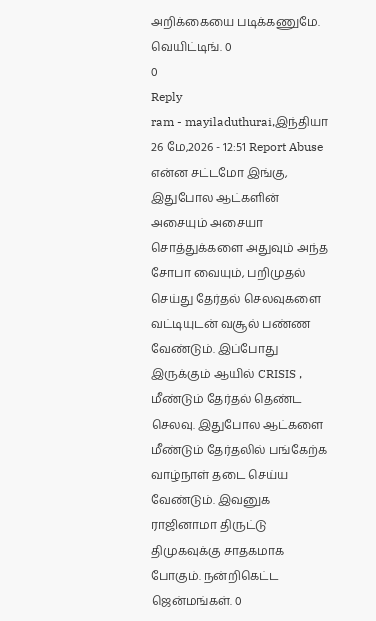அறிக்கையை படிக்கணுமே. வெயிட்டிங். 0
0
Reply
ram - mayiladuthurai,இந்தியா
26 மே,2026 - 12:51 Report Abuse
என்ன சட்டமோ இங்கு, இதுபோல ஆட்களின் அசையும் அசையா சொத்துக்களை அதுவும் அந்த சோபா வையும், பறிமுதல் செய்து தேர்தல் செலவுகளை வட்டியுடன் வசூல் பண்ண வேண்டும். இப்போது இருக்கும் ஆயில் CRISIS , மீண்டும் தேர்தல் தெண்ட செலவு. இதுபோல ஆட்களை மீண்டும் தேர்தலில் பங்கேற்க வாழ்நாள் தடை செய்ய வேண்டும். இவனுக ராஜினாமா திருட்டு திமுகவுக்கு சாதகமாக போகும். நன்றிகெட்ட ஜென்மங்கள். 0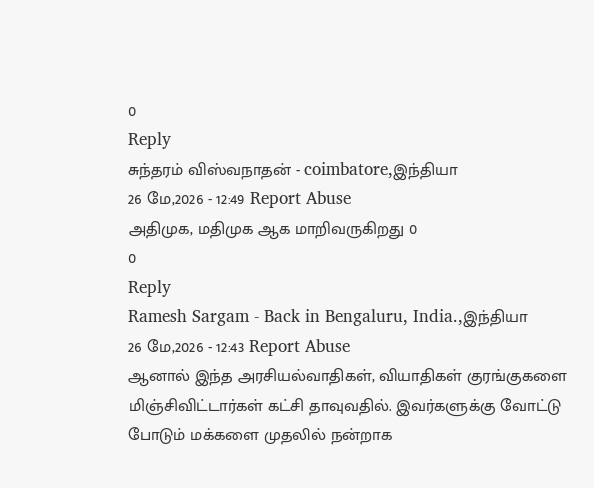0
Reply
சுந்தரம் விஸ்வநாதன் - coimbatore,இந்தியா
26 மே,2026 - 12:49 Report Abuse
அதிமுக, மதிமுக ஆக மாறிவருகிறது 0
0
Reply
Ramesh Sargam - Back in Bengaluru, India.,இந்தியா
26 மே,2026 - 12:43 Report Abuse
ஆனால் இந்த அரசியல்வாதிகள், வியாதிகள் குரங்குகளை மிஞ்சிவிட்டார்கள் கட்சி தாவுவதில். இவர்களுக்கு வோட்டு போடும் மக்களை முதலில் நன்றாக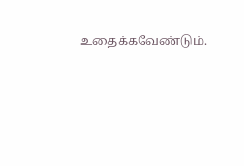உதைக்கவேண்டும்.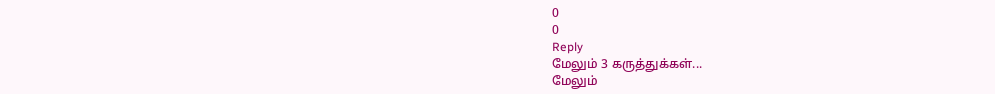0
0
Reply
மேலும் 3 கருத்துக்கள்...
மேலும்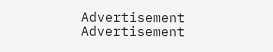Advertisement
Advertisement